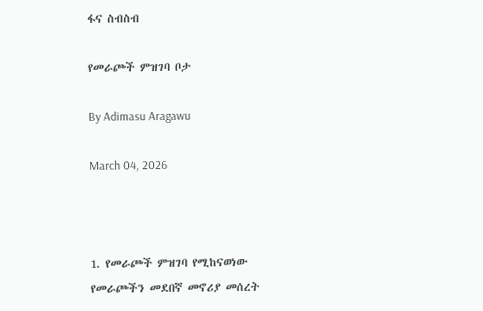ፋና ስብስብ

የመራጮች ምዝገባ ቦታ

By Adimasu Aragawu

March 04, 2026



1. የመራጮች ምዝገባ የሚከናወነው የመራጮችን መደበኛ መኖሪያ መሰረት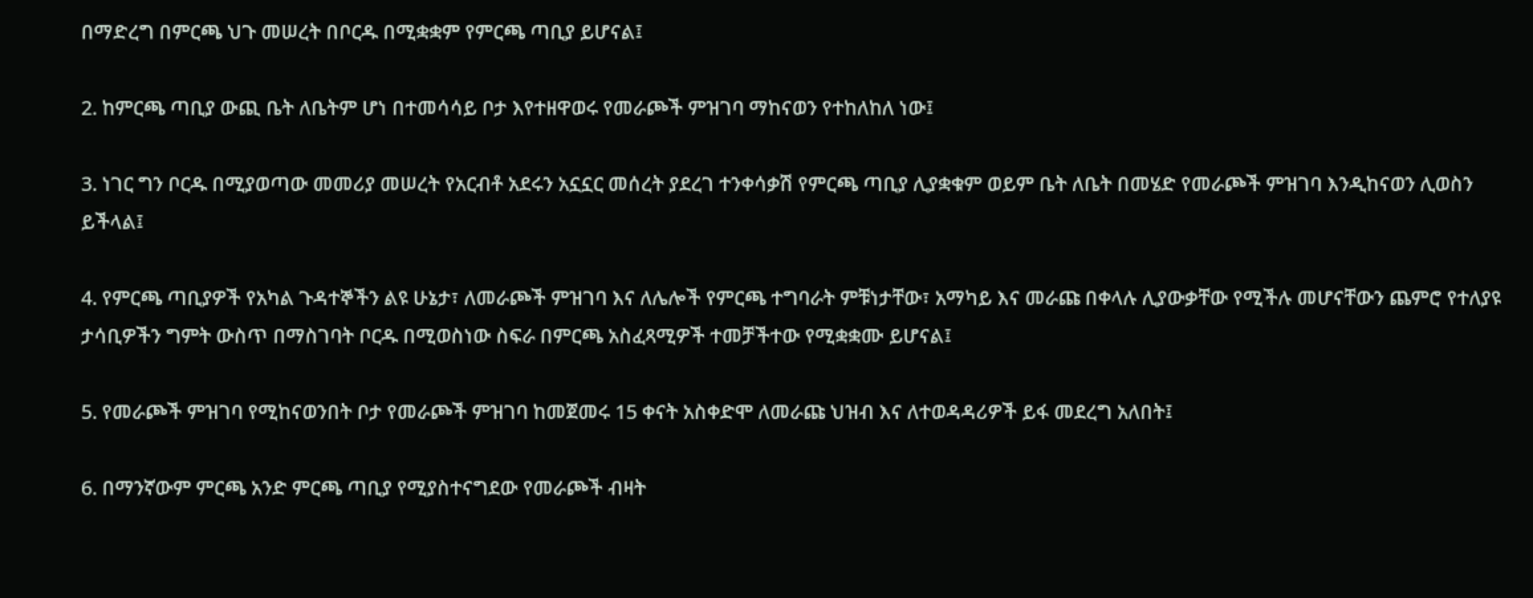በማድረግ በምርጫ ህጉ መሠረት በቦርዱ በሚቋቋም የምርጫ ጣቢያ ይሆናል፤

2. ከምርጫ ጣቢያ ውጪ ቤት ለቤትም ሆነ በተመሳሳይ ቦታ እየተዘዋወሩ የመራጮች ምዝገባ ማከናወን የተከለከለ ነው፤

3. ነገር ግን ቦርዱ በሚያወጣው መመሪያ መሠረት የአርብቶ አደሩን አኗኗር መሰረት ያደረገ ተንቀሳቃሽ የምርጫ ጣቢያ ሊያቋቁም ወይም ቤት ለቤት በመሄድ የመራጮች ምዝገባ እንዲከናወን ሊወስን ይችላል፤

4. የምርጫ ጣቢያዎች የአካል ጉዳተኞችን ልዩ ሁኔታ፣ ለመራጮች ምዝገባ እና ለሌሎች የምርጫ ተግባራት ምቹነታቸው፣ አማካይ እና መራጩ በቀላሉ ሊያውቃቸው የሚችሉ መሆናቸውን ጨምሮ የተለያዩ ታሳቢዎችን ግምት ውስጥ በማስገባት ቦርዱ በሚወስነው ስፍራ በምርጫ አስፈጻሚዎች ተመቻችተው የሚቋቋሙ ይሆናል፤

5. የመራጮች ምዝገባ የሚከናወንበት ቦታ የመራጮች ምዝገባ ከመጀመሩ 15 ቀናት አስቀድሞ ለመራጩ ህዝብ እና ለተወዳዳሪዎች ይፋ መደረግ አለበት፤

6. በማንኛውም ምርጫ አንድ ምርጫ ጣቢያ የሚያስተናግደው የመራጮች ብዛት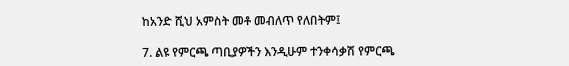ከአንድ ሺህ አምስት መቶ መብለጥ የለበትም፤

7. ልዩ የምርጫ ጣቢያዎችን እንዲሁም ተንቀሳቃሽ የምርጫ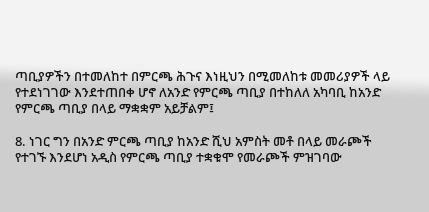ጣቢያዎችን በተመለከተ በምርጫ ሕጉና እነዚህን በሚመለከቱ መመሪያዎች ላይ የተደነገገው እንደተጠበቀ ሆኖ ለአንድ የምርጫ ጣቢያ በተከለለ አካባቢ ከአንድ የምርጫ ጣቢያ በላይ ማቋቋም አይቻልም፤

8. ነገር ግን በአንድ ምርጫ ጣቢያ ከአንድ ሺህ አምስት መቶ በላይ መራጮች የተገኙ እንደሆነ አዲስ የምርጫ ጣቢያ ተቋቁሞ የመራጮች ምዝገባው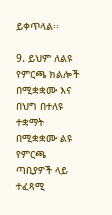ይቀጥላል፡፡

9. ይህም ለልዩ የምርጫ ክልሎች በሚቋቋሙ እና በህግ በተለዩ ተቋማት በሚቋቋሙ ልዩ የምርጫ ጣቢያዎች ላይ ተፈጻሚ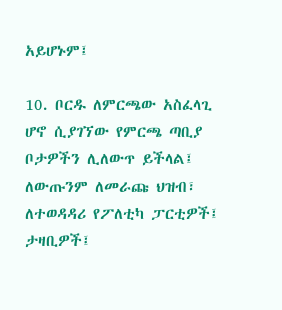አይሆኑም፤

10. ቦርዱ ለምርጫው አስፈላጊ ሆኖ ሲያገኘው የምርጫ ጣቢያ ቦታዎችን ሊለውጥ ይችላል፤ ለውጡንም ለመራጩ ህዝብ፣ ለተወዳዳሪ የፖለቲካ ፓርቲዎች፤ ታዛቢዎች፤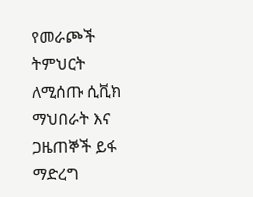የመራጮች ትምህርት ለሚሰጡ ሲቪክ ማህበራት እና ጋዜጠኞች ይፋ ማድረግ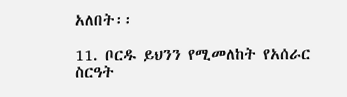አለበት፡፡

11. ቦርዱ ይህንን የሚመለከት የአሰራር ስርዓት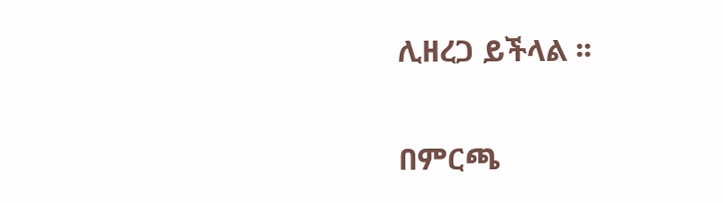ሊዘረጋ ይችላል ፡፡

በምርጫ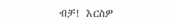ብቻ! እርስዎ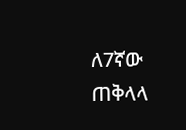ለ7ኛው ጠቅላላ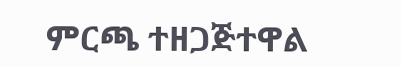ምርጫ ተዘጋጅተዋል